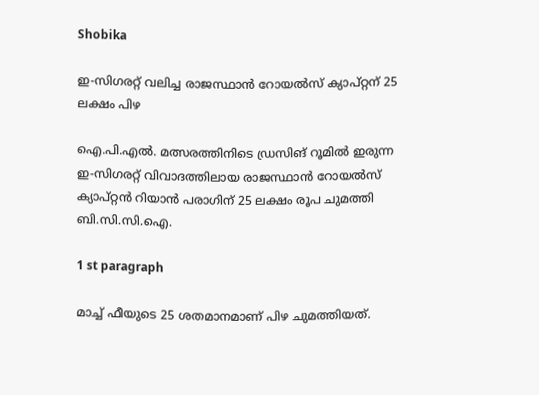Shobika

ഇ-സിഗരറ്റ് വലിച്ച രാജസ്ഥാന്‍ റോയല്‍സ് ക്യാപ്റ്റന് 25 ലക്ഷം പിഴ

ഐ.പി.എല്‍. മത്സരത്തിനിടെ ഡ്രസിങ് റൂമില്‍ ഇരുന്ന ഇ-സിഗരറ്റ് വിവാദത്തിലായ രാജസ്ഥാന്‍ റോയല്‍സ് ക്യാപ്റ്റന്‍ റിയാന്‍ പരാഗിന് 25 ലക്ഷം രൂപ ചുമത്തി ബി.സി.സി.ഐ.

1 st paragraph

മാച്ച്‌ ഫീയുടെ 25 ശതമാനമാണ് പിഴ ചുമത്തിയത്.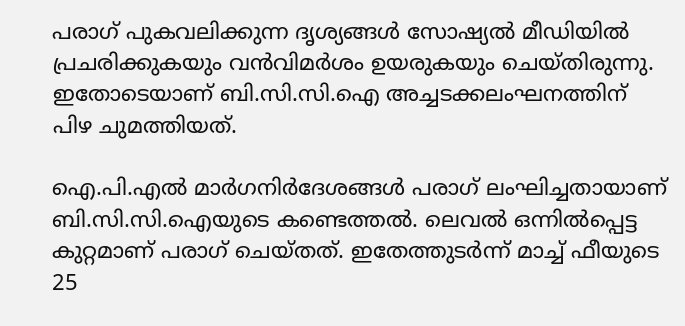പരാഗ് പുകവലിക്കുന്ന ദൃശ്യങ്ങള്‍ സോഷ്യല്‍ മീഡിയില്‍ പ്രചരിക്കുകയും വന്‍വിമര്‍ശം ഉയരുകയും ചെയ്തിരുന്നു. ഇതോടെയാണ് ബി.സി.സി.ഐ അച്ചടക്കലംഘനത്തിന് പിഴ ചുമത്തിയത്.

ഐ.പി.എല്‍ മാര്‍ഗനിര്‍ദേശങ്ങള്‍ പരാഗ് ലംഘിച്ചതായാണ് ബി.സി.സി.ഐയുടെ കണ്ടെത്തല്‍. ലെവല്‍ ഒന്നില്‍പ്പെട്ട കുറ്റമാണ് പരാഗ് ചെയ്തത്. ഇതേത്തുടര്‍ന്ന് മാച്ച്‌ ഫീയുടെ 25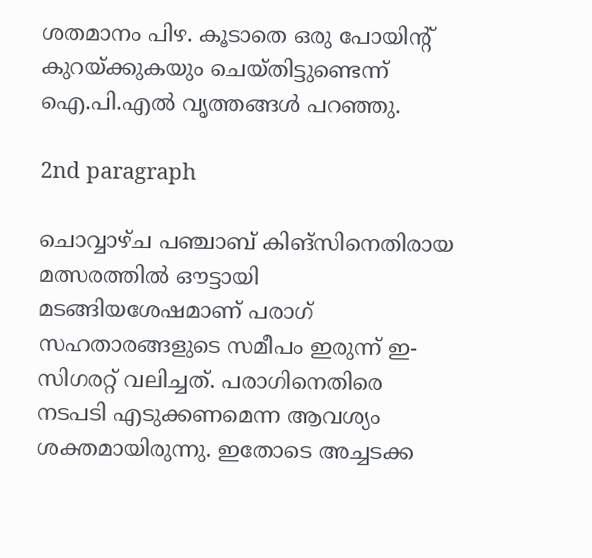ശതമാനം പിഴ. കൂടാതെ ഒരു പോയിന്റ് കുറയ്ക്കുകയും ചെയ്തിട്ടുണ്ടെന്ന് ഐ.പി.എല്‍ വൃത്തങ്ങള്‍ പറഞ്ഞു.

2nd paragraph

ചൊവ്വാഴ്ച പഞ്ചാബ് കിങ്‌സിനെതിരായ മത്സരത്തില്‍ ഔട്ടായി മടങ്ങിയശേഷമാണ് പരാഗ് സഹതാരങ്ങളുടെ സമീപം ഇരുന്ന് ഇ-സിഗരറ്റ് വലിച്ചത്. പരാഗിനെതിരെ നടപടി എടുക്കണമെന്ന ആവശ്യം ശക്തമായിരുന്നു. ഇതോടെ അച്ചടക്ക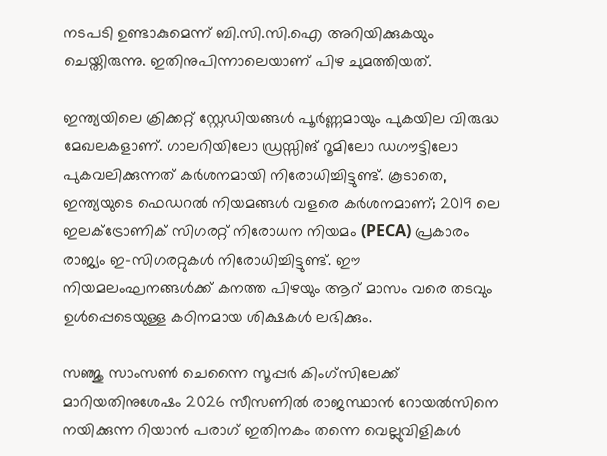നടപടി ഉണ്ടാകുമെന്ന് ബി.സി.സി.ഐ അറിയിക്കുകയും ചെയ്തിരുന്നു. ഇതിനുപിന്നാലെയാണ് പിഴ ചുമത്തിയത്.

ഇന്ത്യയിലെ ക്രിക്കറ്റ് സ്റ്റേഡിയങ്ങള്‍ പൂര്‍ണ്ണമായും പുകയില വിരുദ്ധ മേഖലകളാണ്. ഗാലറിയിലോ ഡ്രസ്സിങ് റൂമിലോ ഡഗൗട്ടിലോ പുകവലിക്കുന്നത് കര്‍ശനമായി നിരോധിച്ചിട്ടുണ്ട്. കൂടാതെ, ഇന്ത്യയുടെ ഫെഡറല്‍ നിയമങ്ങള്‍ വളരെ കര്‍ശനമാണ്; 2019 ലെ ഇലക്‌ട്രോണിക് സിഗരറ്റ് നിരോധന നിയമം (PECA) പ്രകാരം രാജ്യം ഇ-സിഗരറ്റുകള്‍ നിരോധിച്ചിട്ടുണ്ട്. ഈ നിയമലംഘനങ്ങള്‍ക്ക് കനത്ത പിഴയും ആറ് മാസം വരെ തടവും ഉള്‍പ്പെടെയുള്ള കഠിനമായ ശിക്ഷകള്‍ ലഭിക്കും.

സഞ്ജു സാംസണ്‍ ചെന്നൈ സൂപ്പര്‍ കിംഗ്‌സിലേക്ക് മാറിയതിനുശേഷം 2026 സീസണില്‍ രാജസ്ഥാന്‍ റോയല്‍സിനെ നയിക്കുന്ന റിയാന്‍ പരാഗ് ഇതിനകം തന്നെ വെല്ലുവിളികള്‍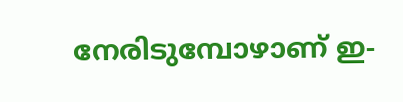നേരിടുമ്പോഴാണ് ഇ-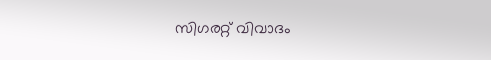സിഗരറ്റ് വിവാദം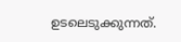ഉടലെടുക്കുന്നത്.